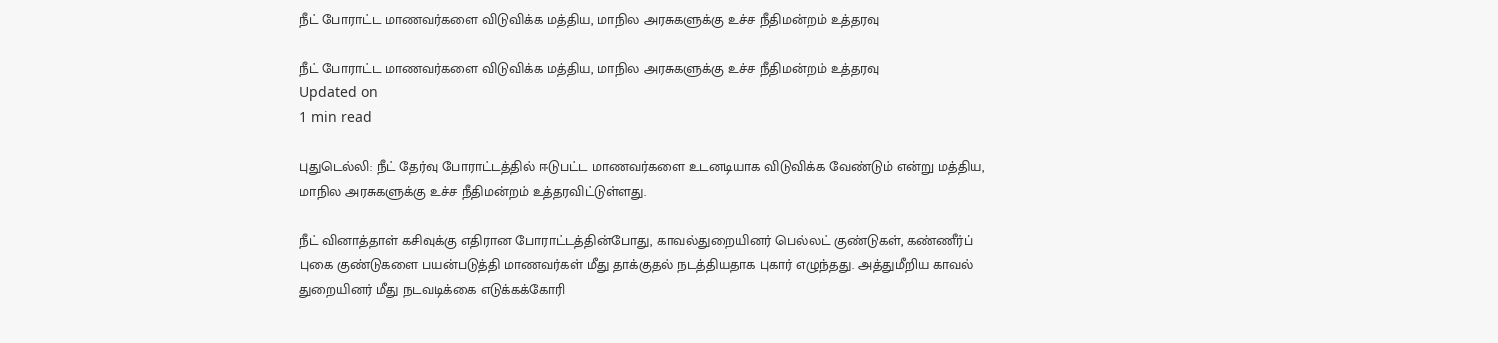நீட் போராட்ட மாணவர்களை விடுவிக்க மத்திய, மாநில அரசுகளுக்கு உச்ச நீதிமன்றம் உத்தரவு

நீட் போராட்ட மாணவர்களை விடுவிக்க மத்திய, மாநில அரசுகளுக்கு உச்ச நீதிமன்றம் உத்தரவு
Updated on
1 min read

புதுடெல்லி: நீட் தேர்வு போராட்டத்தில் ஈடுபட்ட மாணவர்களை உடனடியாக விடுவிக்க வேண்டும் என்று மத்திய, மாநில அரசுகளுக்கு உச்ச நீதிமன்றம் உத்தரவிட்டுள்ளது.

நீட் வினாத்தாள் கசிவுக்கு எதிரான போராட்டத்தின்போது, காவல்துறையினர் பெல்லட் குண்டுகள், கண்ணீர்ப் புகை குண்டுகளை பயன்படுத்தி மாணவர்கள் மீது தாக்குதல் நடத்தியதாக புகார் எழுந்தது. அத்துமீறிய காவல் துறையினர் மீது நடவடிக்கை எடுக்கக்கோரி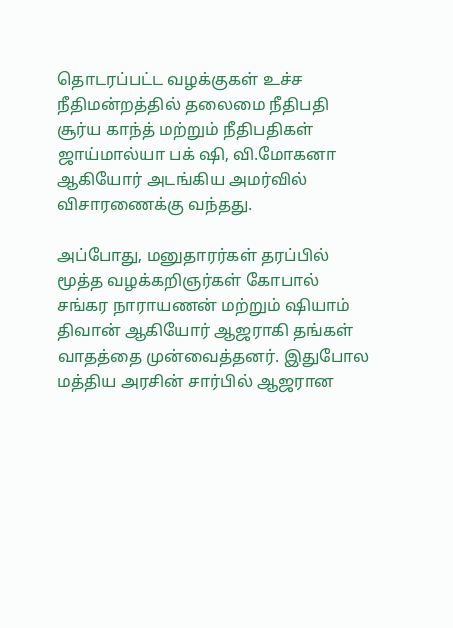தொடரப்பட்ட வழக்குகள் உச்ச நீதிமன்றத்தில் தலைமை நீதிபதி சூர்ய காந்த் மற்றும் நீதிபதிகள் ஜாய்மால்யா பக் ஷி, வி.மோகனா ஆகியோர் அடங்கிய அமர்வில் விசாரணைக்கு வந்தது.

அப்போது, மனுதாரர்கள் தரப்பில் மூத்த வழக்கறிஞர்கள் கோபால் சங்கர நாராயணன் மற்றும் ஷியாம் திவான் ஆகியோர் ஆஜராகி தங்கள் வாதத்தை முன்வைத்தனர். இதுபோல மத்திய அரசின் சார்பில் ஆஜரான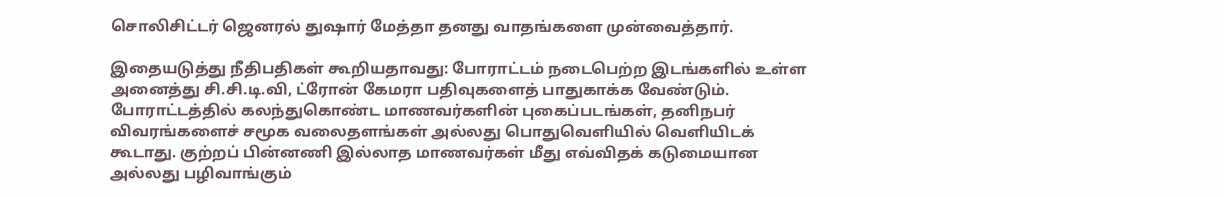சொலிசிட்டர் ஜெனரல் துஷார் மேத்தா தனது வாதங்களை முன்வைத்தார்.

இதையடுத்து நீதிபதிகள் கூறியதாவது: போராட்டம் நடைபெற்ற இடங்களில் உள்ள அனைத்து சி.சி.டி.வி, ட்ரோன் கேமரா பதிவுகளைத் பாதுகாக்க வேண்டும். போராட்டத்தில் கலந்துகொண்ட மாணவர்களின் புகைப்படங்கள், தனிநபர் விவரங்களைச் சமூக வலைதளங்கள் அல்லது பொதுவெளியில் வெளியிடக் கூடாது. குற்றப் பின்னணி இல்லாத மாணவர்கள் மீது எவ்விதக் கடுமையான அல்லது பழிவாங்கும்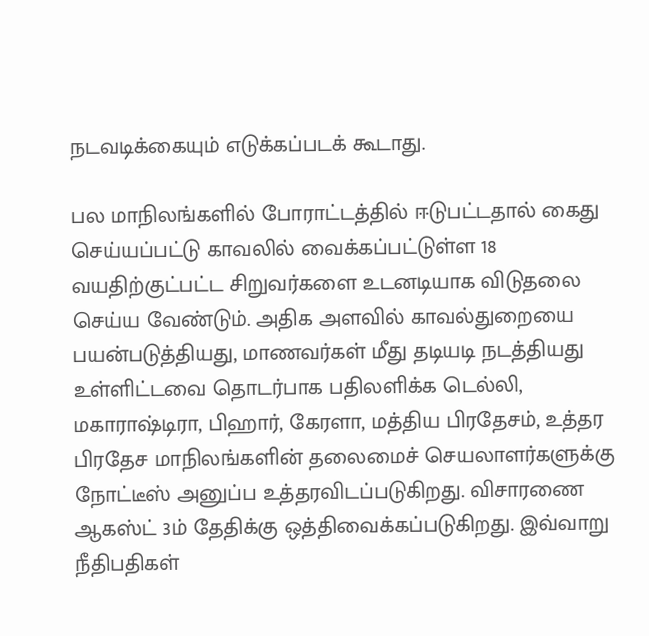நடவடிக்கையும் எடுக்கப்படக் கூடாது.

பல மாநிலங்களில் போராட்டத்தில் ஈடுபட்டதால் கைது செய்யப்பட்டு காவலில் வைக்கப்பட்டுள்ள 18 வயதிற்குட்பட்ட சிறுவர்களை உடனடியாக விடுதலை செய்ய வேண்டும். அதிக அளவில் காவல்துறையை பயன்படுத்தியது, மாணவர்கள் மீது தடியடி நடத்தியது உள்ளிட்டவை தொடர்பாக பதிலளிக்க டெல்லி, மகாராஷ்டிரா, பிஹார், கேரளா, மத்திய பிரதேசம், உத்தர பிரதேச மாநிலங்களின் தலைமைச் செயலாளர்களுக்கு நோட்டீஸ் அனுப்ப உத்தரவிடப்படுகிறது. விசாரணை ஆகஸ்ட் 3ம் தேதிக்கு ஒத்திவைக்கப்படுகிறது. இவ்வாறு நீதிபதிகள்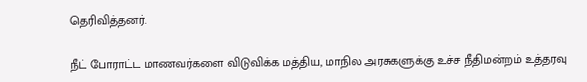தெரிவித்தனர்.

நீட் போராட்ட மாணவர்களை விடுவிக்க மத்திய, மாநில அரசுகளுக்கு உச்ச நீதிமன்றம் உத்தரவு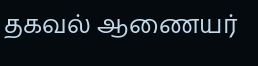தகவல் ஆணையர்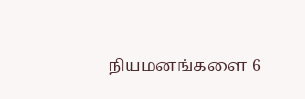நியமனங்களை 6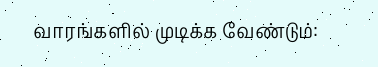வாரங்களில் முடிக்க வேண்டும்: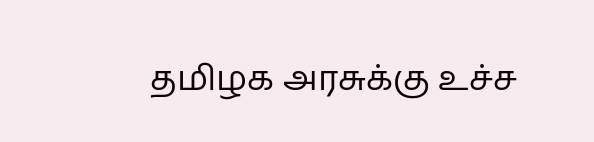தமிழக அரசுக்கு உச்ச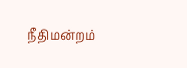நீதிமன்றம்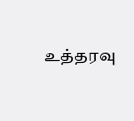உத்தரவு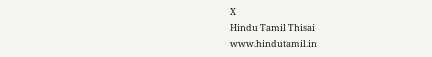X
Hindu Tamil Thisai
www.hindutamil.in